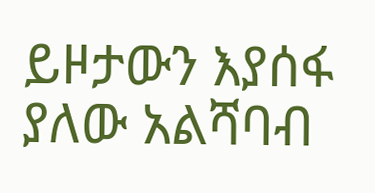ይዞታውን እያሰፋ ያለው አልሻባብ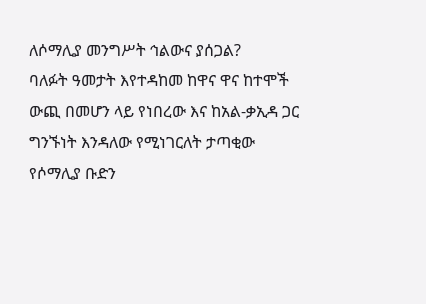ለሶማሊያ መንግሥት ኅልውና ያሰጋል?
ባለፉት ዓመታት እየተዳከመ ከዋና ዋና ከተሞች ውጪ በመሆን ላይ የነበረው እና ከአል-ቃኢዳ ጋር ግንኙነት እንዳለው የሚነገርለት ታጣቂው የሶማሊያ ቡድን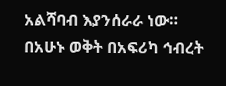አልሻባብ እያንሰራራ ነው። በአሁኑ ወቅት በአፍሪካ ኅብረት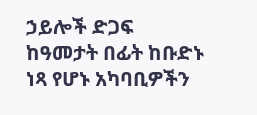ኃይሎች ድጋፍ ከዓመታት በፊት ከቡድኑ ነጻ የሆኑ አካባቢዎችን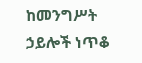ከመንግሥት ኃይሎች ነጥቆ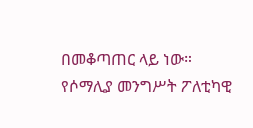በመቆጣጠር ላይ ነው። የሶማሊያ መንግሥት ፖለቲካዊ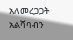አለመረጋጋት አልሻባብን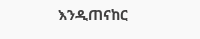እንዲጠናከር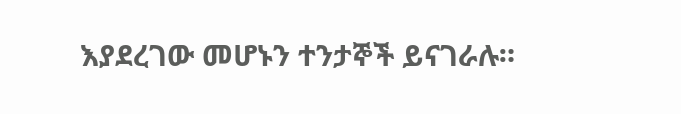እያደረገው መሆኑን ተንታኞች ይናገራሉ።